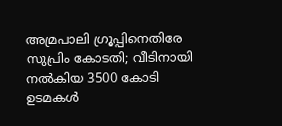അമ്രപാലി ഗ്രൂപ്പിനെതിരേ സുപ്രിം കോടതി; വീടിനായി നല്‍കിയ 3500 കോടി ഉടമകള്‍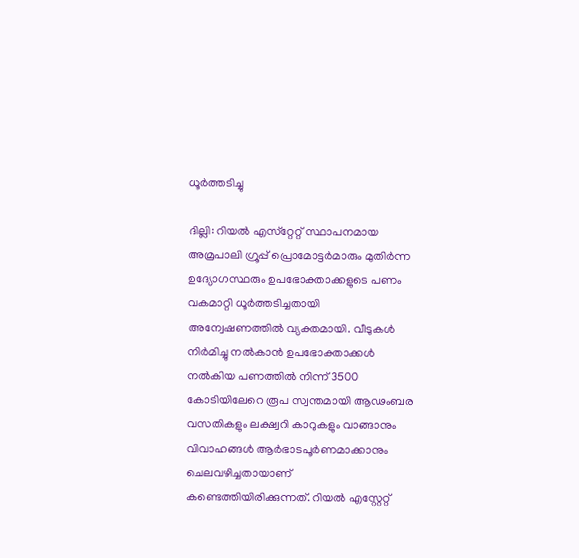ധൂര്‍ത്തടിച്ചു

ദില്ലി: റിയല്‍ എസ്‌റ്റേറ്റ് സ്ഥാപനമായ അമ്രപാലി ഗ്രൂപ്പ് പ്രൊമോട്ടര്‍മാരും മുതിര്‍ന്ന ഉദ്യോഗസ്ഥരും ഉപഭോക്താക്കളുടെ പണം വകമാറ്റി ധൂര്‍ത്തടിച്ചതായി അന്വേഷണത്തില്‍ വ്യക്തമായി. വീടുകള്‍ നിര്‍മിച്ചു നല്‍കാന്‍ ഉപഭോക്താക്കള്‍ നല്‍കിയ പണത്തില്‍ നിന്ന് 3500 കോടിയിലേറെ രൂപ സ്വന്തമായി ആഢംബര വസതികളും ലക്ഷ്വറി കാറുകളും വാങ്ങാനും വിവാഹങ്ങള്‍ ആര്‍ഭാടപൂര്‍ണമാക്കാനും ചെലവഴിച്ചതായാണ് കണ്ടെത്തിയിരിക്കുന്നത്. റിയല്‍ എസ്റ്റേറ്റ്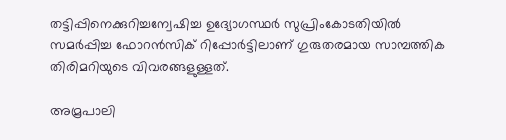തട്ടിപ്പിനെക്കുറിച്ചന്വേഷിച്ച ഉദ്യോഗസ്ഥര്‍ സുപ്രിംകോടതിയില്‍ സമര്‍പ്പിച്ച ഫോറന്‍സിക് റിപ്പോര്‍ട്ടിലാണ് ഗുരുതരമായ സാമ്പത്തിക തിരിമറിയുടെ വിവരങ്ങളുള്ളത്.

അമ്രപാലി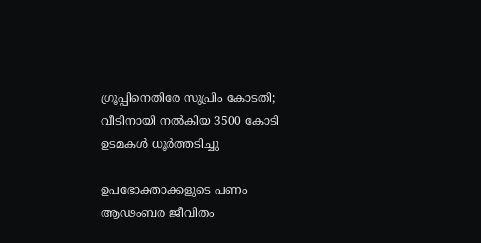ഗ്രൂപ്പിനെതിരേ സുപ്രിം കോടതി; വീടിനായി നല്‍കിയ 3500 കോടി ഉടമകള്‍ ധൂര്‍ത്തടിച്ചു

ഉപഭോക്താക്കളുടെ പണം ആഢംബര ജീവിതം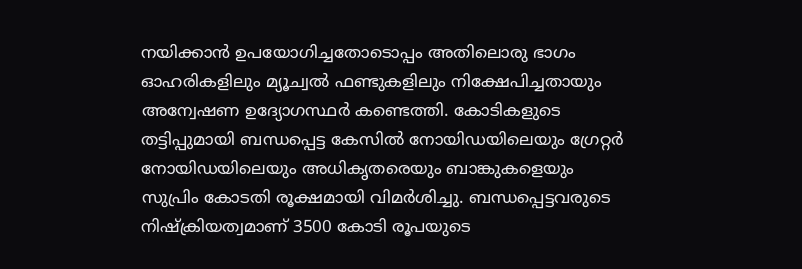നയിക്കാന്‍ ഉപയോഗിച്ചതോടൊപ്പം അതിലൊരു ഭാഗം ഓഹരികളിലും മ്യൂച്വല്‍ ഫണ്ടുകളിലും നിക്ഷേപിച്ചതായും അന്വേഷണ ഉദ്യോഗസ്ഥര്‍ കണ്ടെത്തി. കോടികളുടെ തട്ടിപ്പുമായി ബന്ധപ്പെട്ട കേസില്‍ നോയിഡയിലെയും ഗ്രേറ്റര്‍ നോയിഡയിലെയും അധികൃതരെയും ബാങ്കുകളെയും സുപ്രിം കോടതി രൂക്ഷമായി വിമര്‍ശിച്ചു. ബന്ധപ്പെട്ടവരുടെ നിഷ്‌ക്രിയത്വമാണ് 3500 കോടി രൂപയുടെ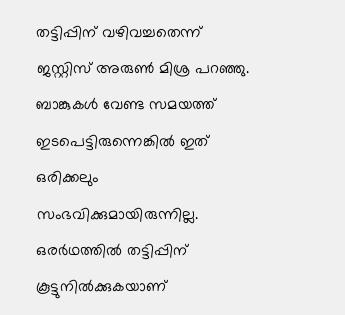തട്ടിപ്പിന് വഴിവച്ചതെന്ന് ജസ്റ്റിസ് അരുണ്‍ മിശ്ര പറഞ്ഞു. ബാങ്കുകള്‍ വേണ്ട സമയത്ത് ഇടപെട്ടിരുന്നെങ്കില്‍ ഇത് ഒരിക്കലും സംഭവിക്കുമായിരുന്നില്ല. ഒരര്‍ഥത്തില്‍ തട്ടിപ്പിന് കൂട്ടുനില്‍ക്കുകയാണ്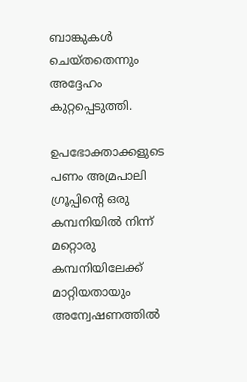ബാങ്കുകള്‍ ചെയ്തതെന്നും അദ്ദേഹം കുറ്റപ്പെടുത്തി.

ഉപഭോക്താക്കളുടെ പണം അമ്രപാലി ഗ്രൂപ്പിന്റെ ഒരു കമ്പനിയില്‍ നിന്ന് മറ്റൊരു കമ്പനിയിലേക്ക് മാറ്റിയതായും അന്വേഷണത്തില്‍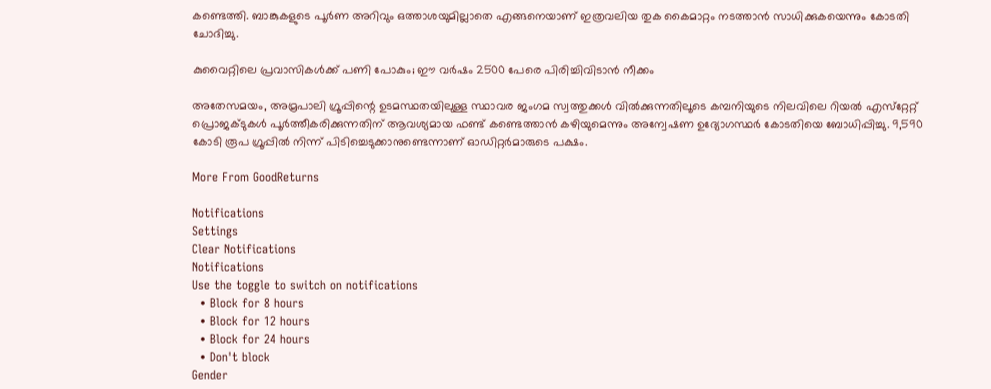കണ്ടെത്തി. ബാങ്കുകളുടെ പൂര്‍ണ അറിവും ഒത്താശയുമില്ലാതെ എങ്ങനെയാണ് ഇത്രവലിയ തുക കൈമാറ്റം നടത്താന്‍ സാധിക്കുകയെന്നും കോടതി ചോദിച്ചു.

കുവൈറ്റിലെ പ്രവാസികൾക്ക് പണി പോകും; ഈ വർഷം 2500 പേരെ പിരിച്ചിവിടാൻ നീക്കം

അതേസമയം, അമ്രപാലി ഗ്രൂപ്പിന്റെ ഉടമസ്ഥതയിലുള്ള സ്ഥാവര ജംഗമ സ്വത്തുക്കള്‍ വില്‍ക്കുന്നതിലൂടെ കമ്പനിയുടെ നിലവിലെ റിയല്‍ എസ്‌റ്റേറ്റ് പ്രൊജക്ടുകള്‍ പൂര്‍ത്തീകരിക്കുന്നതിന് ആവശ്യമായ ഫണ്ട് കണ്ടെത്താന്‍ കഴിയുമെന്നും അന്വേഷണ ഉദ്യോഗസ്ഥര്‍ കോടതിയെ ബോധിപ്പിച്ചു. 9,590 കോടി രൂപ ഗ്രൂപ്പില്‍ നിന്ന് പിടിച്ചെടുക്കാനുണ്ടെന്നാണ് ഓഡിറ്റര്‍മാരുടെ പക്ഷം.

More From GoodReturns

Notifications
Settings
Clear Notifications
Notifications
Use the toggle to switch on notifications
  • Block for 8 hours
  • Block for 12 hours
  • Block for 24 hours
  • Don't block
Gender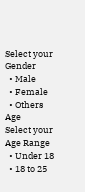Select your Gender
  • Male
  • Female
  • Others
Age
Select your Age Range
  • Under 18
  • 18 to 25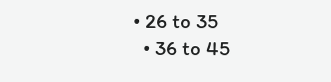• 26 to 35
  • 36 to 45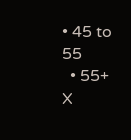• 45 to 55
  • 55+
X